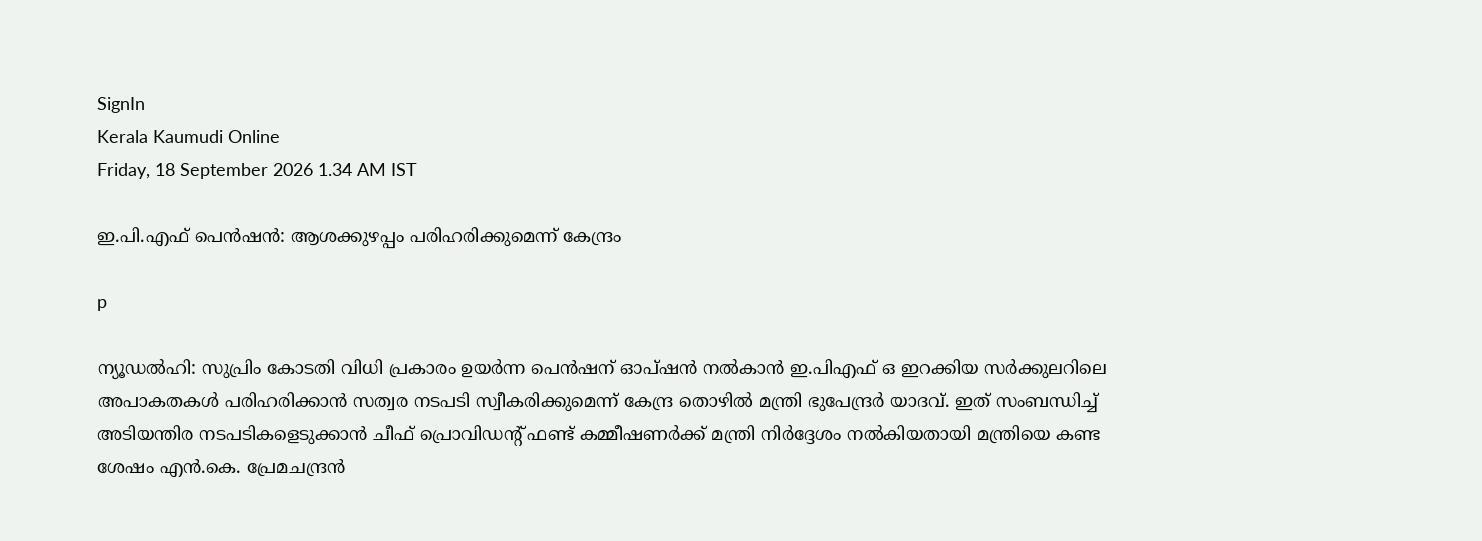SignIn
Kerala Kaumudi Online
Friday, 18 September 2026 1.34 AM IST

ഇ.പി.എഫ് പെൻഷൻ: ആശക്കുഴപ്പം പരിഹരിക്കുമെന്ന് കേന്ദ്രം

p

ന്യൂഡൽഹി: സുപ്രിം കോടതി വിധി പ്രകാരം ഉയർന്ന പെൻഷന് ഓപ്ഷൻ നൽകാൻ ഇ.പിഎഫ് ഒ ഇറക്കിയ സർക്കുലറിലെ അപാകതകൾ പരിഹരിക്കാൻ സത്വര നടപടി സ്വീകരിക്കുമെന്ന് കേന്ദ്ര തൊഴിൽ മന്ത്രി ഭുപേന്ദ്രർ യാദവ്. ഇത് സംബന്ധിച്ച് അടിയന്തിര നടപടികളെടുക്കാൻ ചീഫ് പ്രൊവിഡന്റ് ഫണ്ട് കമ്മീഷണർക്ക് മന്ത്രി നിർദ്ദേശം നൽകിയതായി മന്ത്രിയെ കണ്ട ശേഷം എൻ.കെ. പ്രേമചന്ദ്രൻ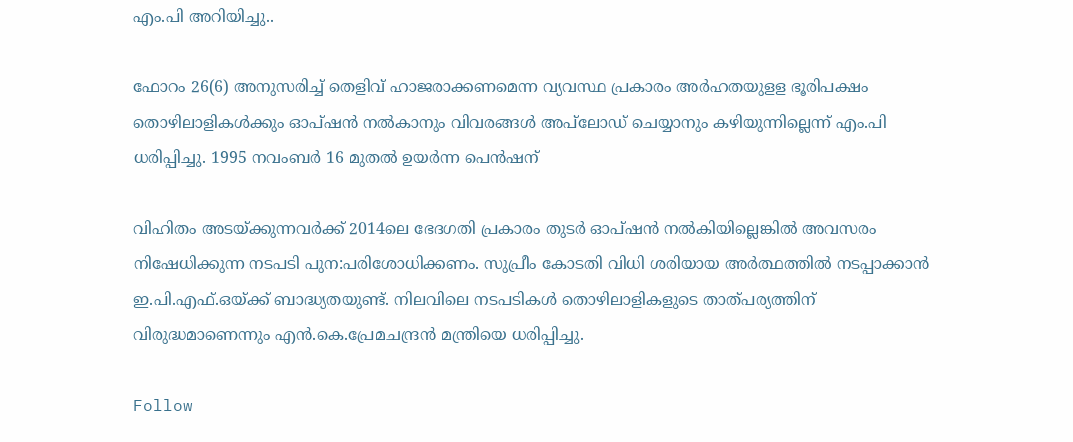എം.പി അറിയിച്ചു..

ഫോറം 26(6) അനുസരിച്ച് തെളിവ് ഹാജരാക്കണമെന്ന വ്യവസ്ഥ പ്രകാരം അർഹതയുളള ഭൂരിപക്ഷം തൊഴിലാളികൾക്കും ഓപ്ഷൻ നൽകാനും വിവരങ്ങൾ അപ്‌ലോഡ് ചെയ്യാനും കഴിയുന്നില്ലെന്ന് എം.പി ധരിപ്പിച്ചു. 1995 നവംബർ 16 മുതൽ ഉയർന്ന പെൻഷന്

വിഹിതം അടയ്‌ക്കുന്നവർക്ക് 2014ലെ ഭേദഗതി പ്രകാരം തുടർ ഓപ്‌ഷൻ നൽകിയില്ലെങ്കിൽ അവസരം നിഷേധിക്കുന്ന നടപടി പുന:പരിശോധിക്കണം. സുപ്രീം കോടതി വിധി ശരിയായ അർത്ഥത്തിൽ നടപ്പാക്കാൻ ഇ.പി.എഫ്.ഒയ്‌ക്ക് ബാദ്ധ്യതയുണ്ട്. നിലവിലെ നടപടികൾ തൊഴിലാളികളുടെ താത്‌പര്യത്തിന് വിരുദ്ധമാണെന്നും എൻ.കെ.പ്രേമചന്ദ്രൻ മന്ത്രിയെ ധരിപ്പിച്ചു.

Follow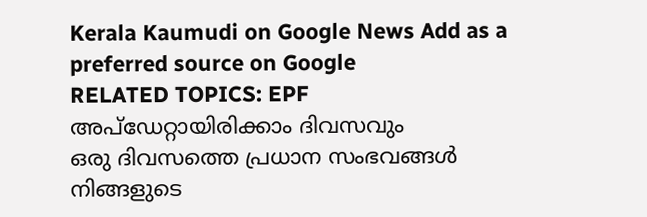Kerala Kaumudi on Google News Add as a preferred source on Google
RELATED TOPICS: EPF
അപ്ഡേറ്റായിരിക്കാം ദിവസവും
ഒരു ദിവസത്തെ പ്രധാന സംഭവങ്ങൾ നിങ്ങളുടെ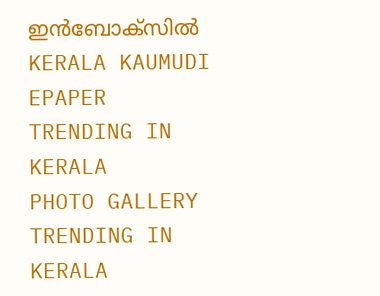ഇൻബോക്സിൽ
KERALA KAUMUDI EPAPER
TRENDING IN KERALA
PHOTO GALLERY
TRENDING IN KERALA